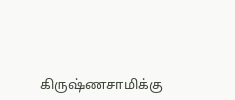கிருஷ்ணசாமிக்கு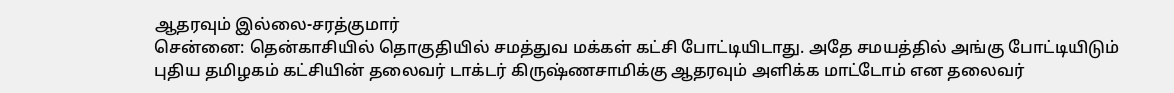ஆதரவும் இல்லை-சரத்குமார்
சென்னை: தென்காசியில் தொகுதியில் சமத்துவ மக்கள் கட்சி போட்டியிடாது. அதே சமயத்தில் அங்கு போட்டியிடும் புதிய தமிழகம் கட்சியின் தலைவர் டாக்டர் கிருஷ்ணசாமிக்கு ஆதரவும் அளிக்க மாட்டோம் என தலைவர்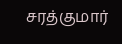சரத்குமார்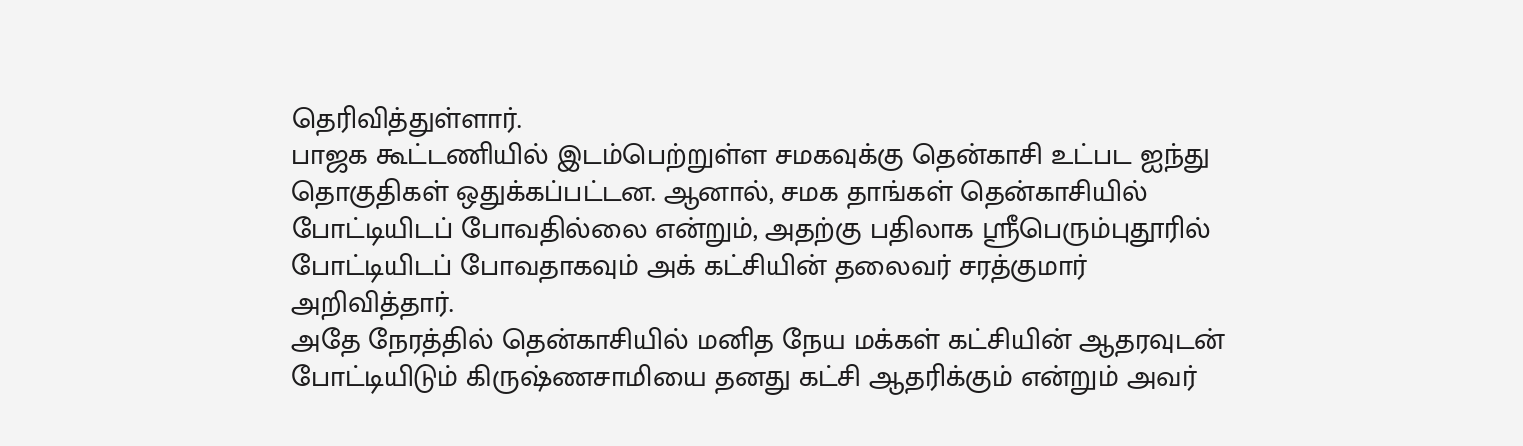தெரிவித்துள்ளார்.
பாஜக கூட்டணியில் இடம்பெற்றுள்ள சமகவுக்கு தென்காசி உட்பட ஐந்து தொகுதிகள் ஒதுக்கப்பட்டன. ஆனால், சமக தாங்கள் தென்காசியில் போட்டியிடப் போவதில்லை என்றும், அதற்கு பதிலாக ஸ்ரீபெரும்புதூரில் போட்டியிடப் போவதாகவும் அக் கட்சியின் தலைவர் சரத்குமார் அறிவித்தார்.
அதே நேரத்தில் தென்காசியில் மனித நேய மக்கள் கட்சியின் ஆதரவுடன் போட்டியிடும் கிருஷ்ணசாமியை தனது கட்சி ஆதரிக்கும் என்றும் அவர்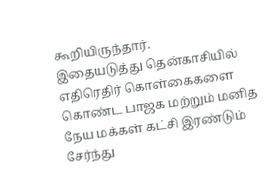கூறியிருந்தார்.
இதையடுத்து தென்காசியில் எதிரெதிர் கொள்கைகளை கொண்ட பாஜக மற்றும் மனித நேய மக்கள் கட்சி இரண்டும் சேர்ந்து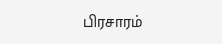பிரசாரம்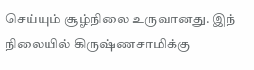செய்யும் சூழ்நிலை உருவானது. இந் நிலையில் கிருஷ்ணசாமிக்கு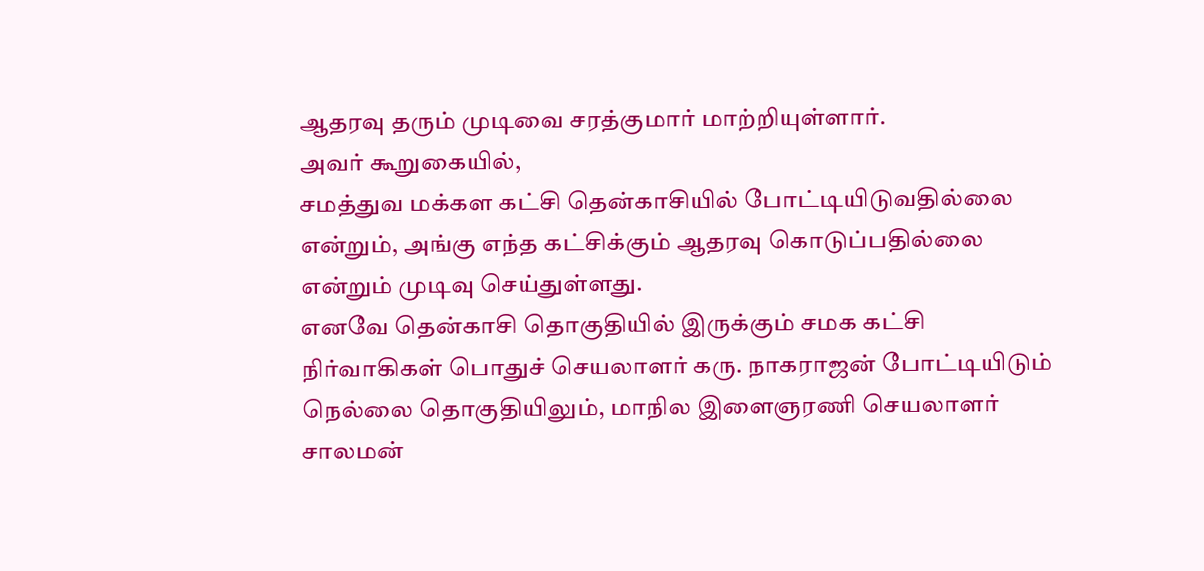ஆதரவு தரும் முடிவை சரத்குமார் மாற்றியுள்ளார்.
அவர் கூறுகையில்,
சமத்துவ மக்கள கட்சி தென்காசியில் போட்டியிடுவதில்லை என்றும், அங்கு எந்த கட்சிக்கும் ஆதரவு கொடுப்பதில்லை என்றும் முடிவு செய்துள்ளது.
எனவே தென்காசி தொகுதியில் இருக்கும் சமக கட்சி நிர்வாகிகள் பொதுச் செயலாளர் கரு. நாகராஜன் போட்டியிடும் நெல்லை தொகுதியிலும், மாநில இளைஞரணி செயலாளர் சாலமன்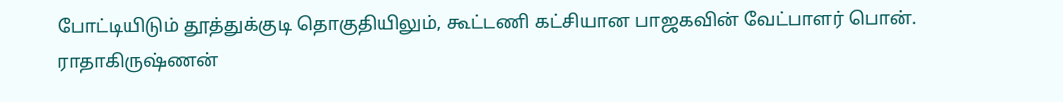போட்டியிடும் தூத்துக்குடி தொகுதியிலும், கூட்டணி கட்சியான பாஜகவின் வேட்பாளர் பொன். ராதாகிருஷ்ணன்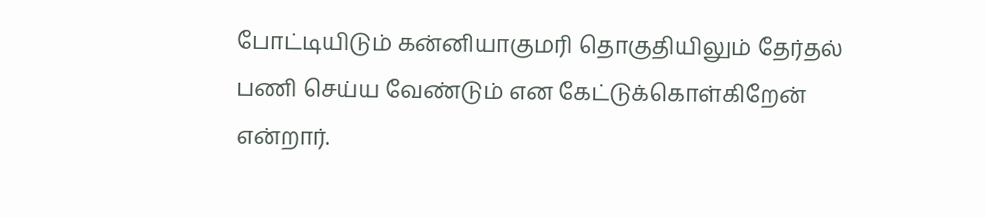போட்டியிடும் கன்னியாகுமரி தொகுதியிலும் தேர்தல் பணி செய்ய வேண்டும் என கேட்டுக்கொள்கிறேன் என்றார்.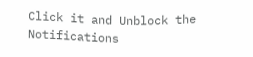Click it and Unblock the Notifications